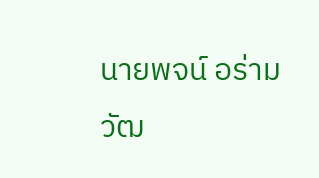นายพจน์ อร่ามวัฒ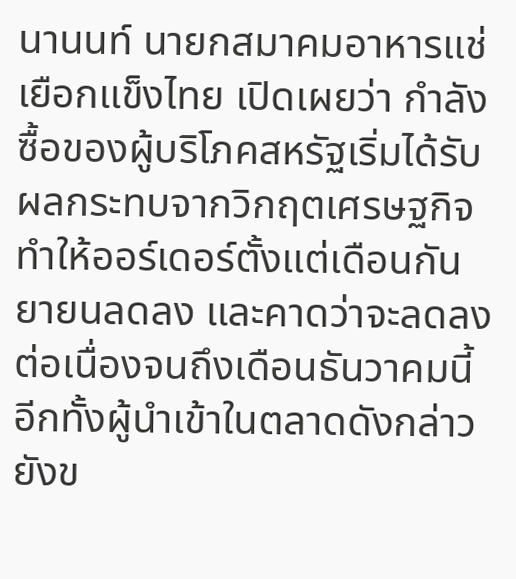นานนท์ นายกสมาคมอาหารแช่เยือกแข็งไทย เปิดเผยว่า กำลังซื้อของผู้บริโภคสหรัฐเริ่มได้รับผลกระทบจากวิกฤตเศรษฐกิจ ทำให้ออร์เดอร์ตั้งแต่เดือนกันยายนลดลง และคาดว่าจะลดลงต่อเนื่องจนถึงเดือนธันวาคมนี้ อีกทั้งผู้นำเข้าในตลาดดังกล่าวยังข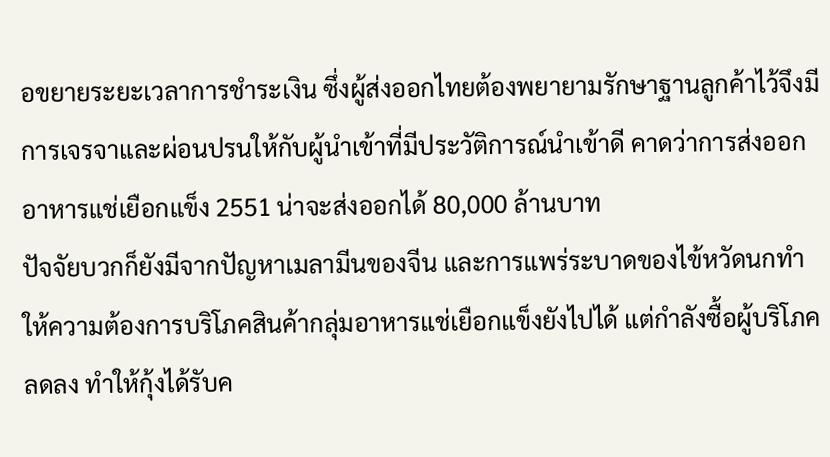อขยายระยะเวลาการชำระเงิน ซึ่งผู้ส่งออกไทยต้องพยายามรักษาฐานลูกค้าไว้จึงมีการเจรจาและผ่อนปรนให้กับผู้นำเข้าที่มีประวัติการณ์นำเข้าดี คาดว่าการส่งออกอาหารแช่เยือกแข็ง 2551 น่าจะส่งออกได้ 80,000 ล้านบาท
ปัจจัยบวกก็ยังมีจากปัญหาเมลามีนของจีน และการแพร่ระบาดของไข้หวัดนกทำให้ความต้องการบริโภคสินค้ากลุ่มอาหารแช่เยือกแข็งยังไปได้ แต่กำลังซื้อผู้บริโภคลดลง ทำให้กุ้งได้รับค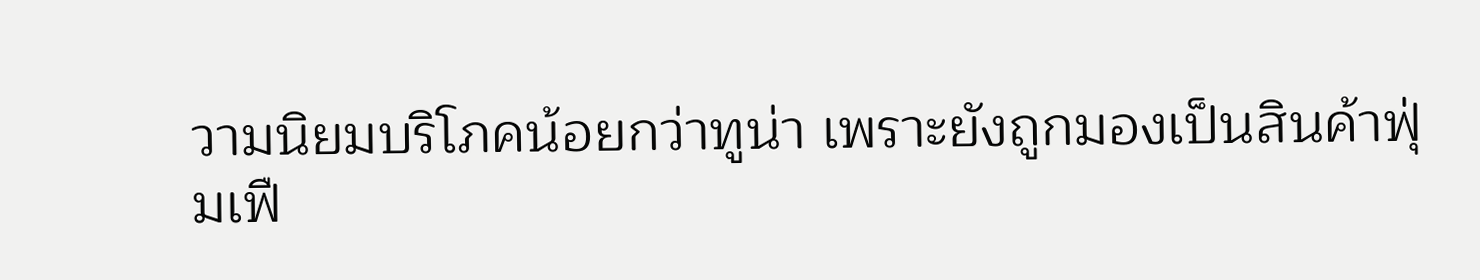วามนิยมบริโภคน้อยกว่าทูน่า เพราะยังถูกมองเป็นสินค้าฟุ่มเฟื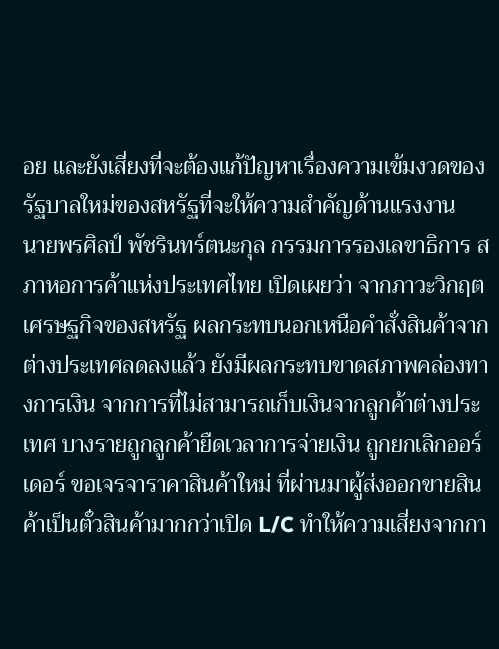อย และยังเสี่ยงที่จะต้องแก้ปัญหาเรื่องความเข้มงวดของรัฐบาลใหม่ของสหรัฐที่จะให้ความสำคัญด้านแรงงาน
นายพรศิลป์ พัชรินทร์ตนะกุล กรรมการรองเลขาธิการ สภาหอการค้าแห่งประเทศไทย เปิดเผยว่า จากภาวะวิกฤตเศรษฐกิจของสหรัฐ ผลกระทบนอกเหนือคำสั่งสินค้าจากต่างประเทศลดลงแล้ว ยังมีผลกระทบขาดสภาพคล่องทางการเงิน จากการที่ไม่สามารถเก็บเงินจากลูกค้าต่างประเทศ บางรายถูกลูกค้ายืดเวลาการจ่ายเงิน ถูกยกเลิกออร์เดอร์ ขอเจรจาราคาสินค้าใหม่ ที่ผ่านมาผู้ส่งออกขายสินค้าเป็นตั๋วสินค้ามากกว่าเปิด L/C ทำให้ความเสี่ยงจากกา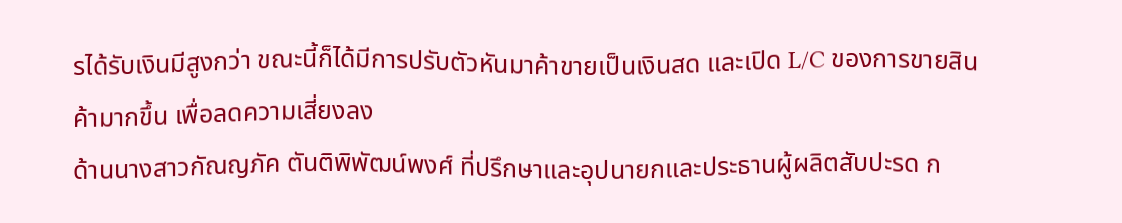รได้รับเงินมีสูงกว่า ขณะนี้ก็ได้มีการปรับตัวหันมาค้าขายเป็นเงินสด และเปิด L/C ของการขายสินค้ามากขึ้น เพื่อลดความเสี่ยงลง
ด้านนางสาวกัณญภัค ตันติพิพัฒน์พงศ์ ที่ปรึกษาและอุปนายกและประธานผู้ผลิตสับปะรด ก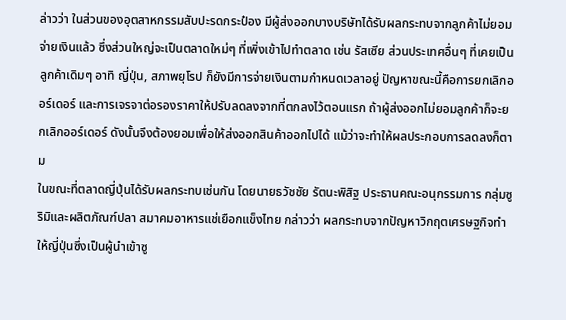ล่าวว่า ในส่วนของอุตสาหกรรมสับปะรดกระป๋อง มีผู้ส่งออกบางบริษัทได้รับผลกระทบจากลูกค้าไม่ยอมจ่ายเงินแล้ว ซึ่งส่วนใหญ่จะเป็นตลาดใหม่ๆ ที่เพิ่งเข้าไปทำตลาด เช่น รัสเซีย ส่วนประเทศอื่นๆ ที่เคยเป็นลูกค้าเดิมๆ อาทิ ญี่ปุ่น, สภาพยุโรป ก็ยังมีการจ่ายเงินตามกำหนดเวลาอยู่ ปัญหาขณะนี้คือการยกเลิกออร์เดอร์ และการเจรจาต่อรองราคาให้ปรับลดลงจากที่ตกลงไว้ตอนแรก ถ้าผู้ส่งออกไม่ยอมลูกค้าก็จะยกเลิกออร์เดอร์ ดังนั้นจึงต้องยอมเพื่อให้ส่งออกสินค้าออกไปได้ แม้ว่าจะทำให้ผลประกอบการลดลงก็ตาม
ในขณะที่ตลาดญี่ปุ่นได้รับผลกระทบเช่นกัน โดยนายธวัชชัย รัตนะพิสิฐ ประธานคณะอนุกรรมการ กลุ่มซูริมิและผลิตภัณฑ์ปลา สมาคมอาหารแช่เยือกแข็งไทย กล่าวว่า ผลกระทบจากปัญหาวิกฤตเศรษฐกิจทำให้ญี่ปุ่นซึ่งเป็นผู้นำเข้าซู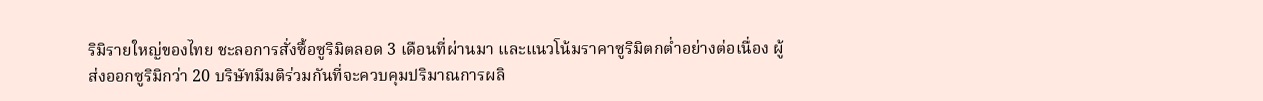ริมิรายใหญ่ของไทย ชะลอการสั่งซื้อซูริมิตลอด 3 เดือนที่ผ่านมา และแนวโน้มราคาซูริมิตกต่ำอย่างต่อเนื่อง ผู้ส่งออกซูริมิกว่า 20 บริษัทมีมติร่วมกันที่จะควบคุมปริมาณการผลิ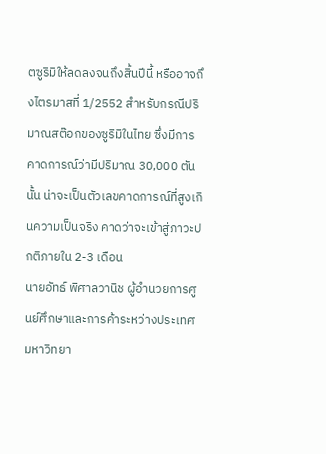ตซูริมิให้ลดลงจนถึงสิ้นปีนี้ หรืออาจถึงไตรมาสที่ 1/2552 สำหรับกรณีปริมาณสต๊อกของซูริมิในไทย ซึ่งมีการคาดการณ์ว่ามีปริมาณ 30,000 ตันนั้น น่าจะเป็นตัวเลขคาดการณ์ที่สูงเกินความเป็นจริง คาดว่าจะเข้าสู่ภาวะปกติภายใน 2-3 เดือน
นายอัทธ์ พิศาลวานิช ผู้อำนวยการศูนย์ศึกษาและการค้าระหว่างประเทศ มหาวิทยา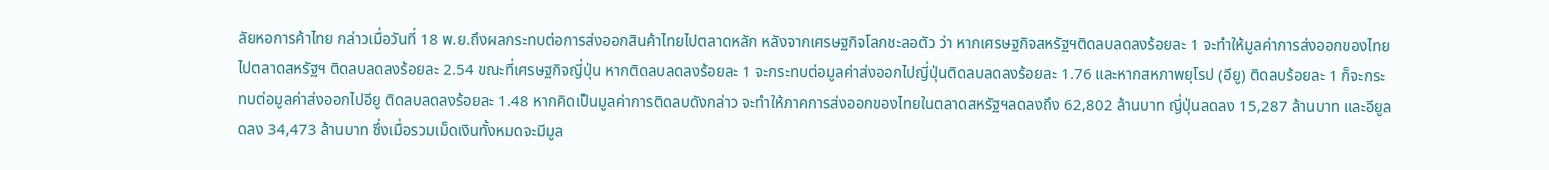ลัยหอการค้าไทย กล่าวเมื่อวันที่ 18 พ.ย.ถึงผลกระทบต่อการส่งออกสินค้าไทยไปตลาดหลัก หลังจากเศรษฐกิจโลกชะลอตัว ว่า หากเศรษฐกิจสหรัฐฯติดลบลดลงร้อยละ 1 จะทำให้มูลค่าการส่งออกของไทยไปตลาดสหรัฐฯ ติดลบลดลงร้อยละ 2.54 ขณะที่เศรษฐกิจญี่ปุ่น หากติดลบลดลงร้อยละ 1 จะกระทบต่อมูลค่าส่งออกไปญี่ปุ่นติดลบลดลงร้อยละ 1.76 และหากสหภาพยุโรป (อียู) ติดลบร้อยละ 1 ก็จะกระทบต่อมูลค่าส่งออกไปอียู ติดลบลดลงร้อยละ 1.48 หากคิดเป็นมูลค่าการติดลบดังกล่าว จะทำให้ภาคการส่งออกของไทยในตลาดสหรัฐฯลดลงถึง 62,802 ล้านบาท ญี่ปุ่นลดลง 15,287 ล้านบาท และอียูลดลง 34,473 ล้านบาท ซึ่งเมื่อรวมเม็ดเงินทั้งหมดจะมีมูล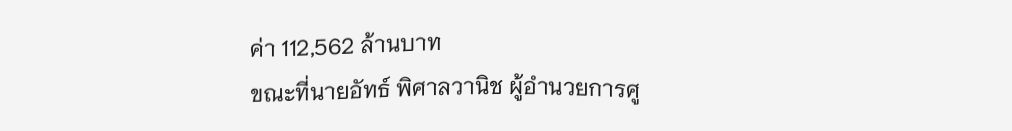ค่า 112,562 ล้านบาท
ขณะที่นายอัทธ์ พิศาลวานิช ผู้อำนวยการศู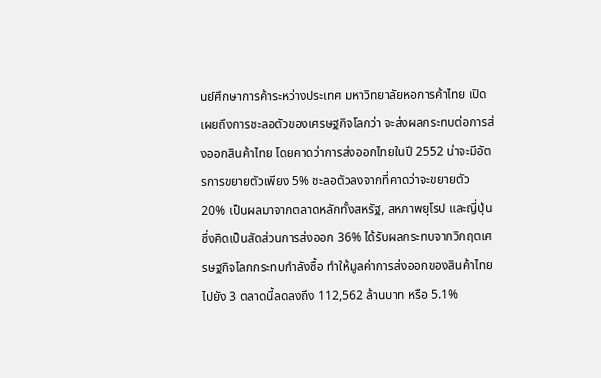นย์ศึกษาการค้าระหว่างประเทศ มหาวิทยาลัยหอการค้าไทย เปิดเผยถึงการชะลอตัวของเศรษฐกิจโลกว่า จะส่งผลกระทบต่อการส่งออกสินค้าไทย โดยคาดว่าการส่งออกไทยในปี 2552 น่าจะมีอัตรการขยายตัวเพียง 5% ชะลอตัวลงจากที่คาดว่าจะขยายตัว 20% เป็นผลมาจากตลาดหลักทั้งสหรัฐ, สหภาพยุโรป และญี่ปุ่น ซึ่งคิดเป็นสัดส่วนการส่งออก 36% ได้รับผลกระทบจากวิกฤตเศรษฐกิจโลกกระทบกำลังซื้อ ทำให้มูลค่าการส่งออกของสินค้าไทยไปยัง 3 ตลาดนี้ลดลงถึง 112,562 ล้านบาท หรือ 5.1%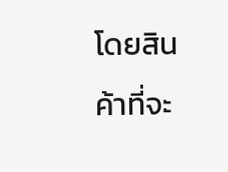โดยสินค้าที่จะ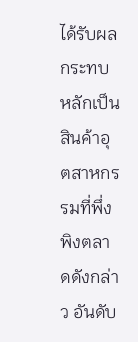ได้รับผลกระทบหลักเป็นสินค้าอุตสาหกรรมที่พึ่งพิงตลาดดังกล่าว อันดับ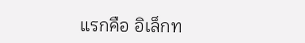แรกคือ อิเล็กท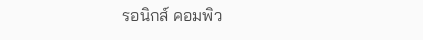รอนิกส์ คอมพิว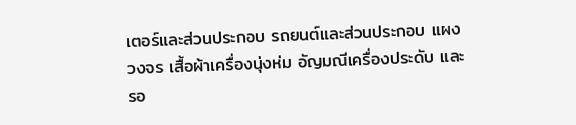เตอร์และส่วนประกอบ รถยนต์และส่วนประกอบ แผงวงจร เสื้อผ้าเครื่องนุ่งห่ม อัญมณีเครื่องประดับ และรอ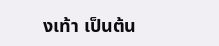งเท้า เป็นต้น